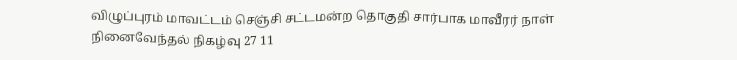விழுப்புரம் மாவட்டம் செஞ்சி சட்டமன்ற தொகுதி சார்பாக மாவீரர் நாள் நினைவேந்தல் நிகழ்வு 27 11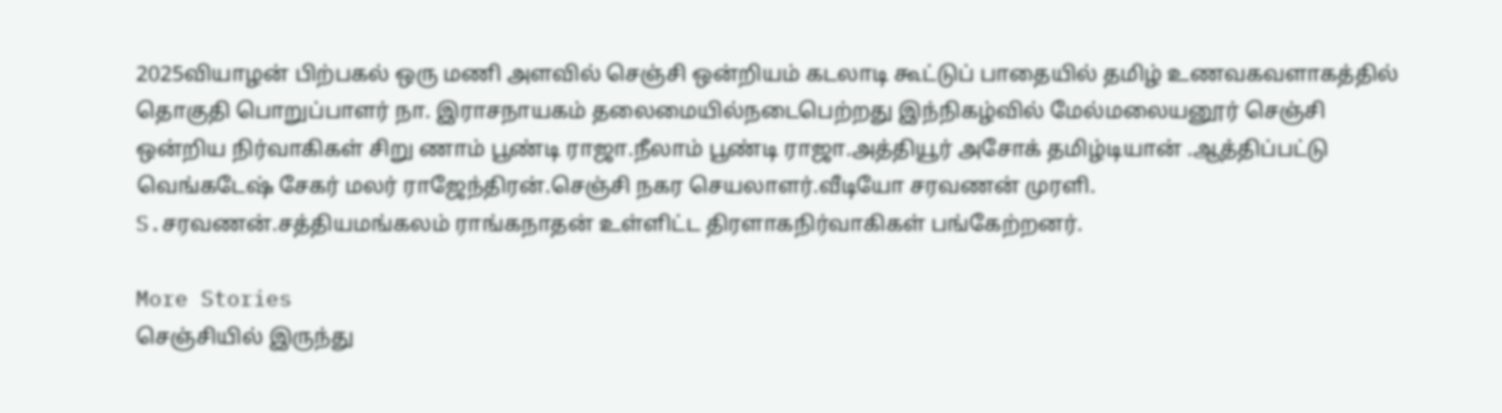2025வியாழன் பிற்பகல் ஒரு மணி அளவில் செஞ்சி ஒன்றியம் கடலாடி கூட்டுப் பாதையில் தமிழ் உணவகவளாகத்தில் தொகுதி பொறுப்பாளர் நா. இராசநாயகம் தலைமையில்நடைபெற்றது இந்நிகழ்வில் மேல்மலையனூர் செஞ்சி ஒன்றிய நிர்வாகிகள் சிறு ணாம் பூண்டி ராஜா.நீலாம் பூண்டி ராஜா.அத்தியூர் அசோக் தமிழ்டியான் .ஆத்திப்பட்டு வெங்கடேஷ் சேகர் மலர் ராஜேந்திரன்.செஞ்சி நகர செயலாளர்.வீடியோ சரவணன் முரளி. S.சரவணன்.சத்தியமங்கலம் ராங்கநாதன் உள்ளிட்ட திரளாகநிர்வாகிகள் பங்கேற்றனர்.

More Stories
செஞ்சியில் இருந்து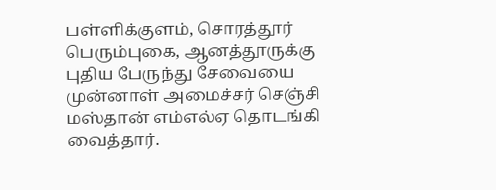பள்ளிக்குளம், சொரத்தூர் பெரும்புகை, ஆனத்தூருக்கு புதிய பேருந்து சேவையை முன்னாள் அமைச்சர் செஞ்சி மஸ்தான் எம்எல்ஏ தொடங்கி வைத்தார்.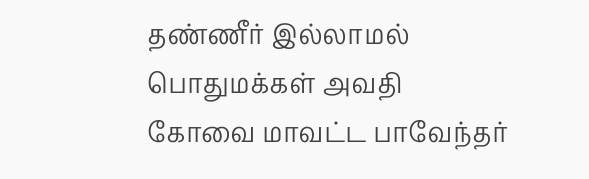தண்ணீர் இல்லாமல் பொதுமக்கள் அவதி
கோவை மாவட்ட பாவேந்தர்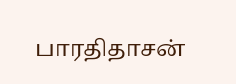பாரதிதாசன்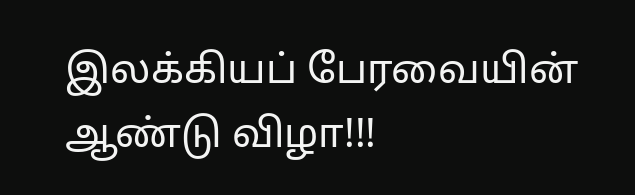இலக்கியப் பேரவையின் ஆண்டு விழா!!!